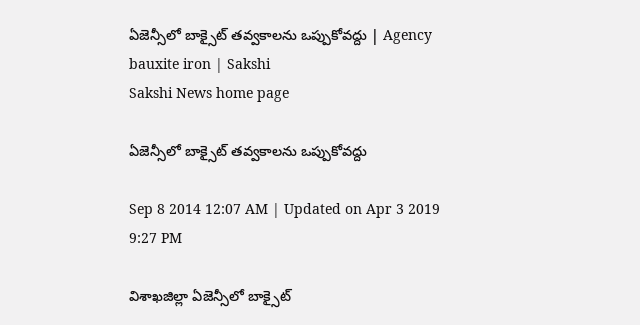ఏజెన్సీలో బాక్సైట్ తవ్వకాలను ఒప్పుకోవద్దు | Agency bauxite iron | Sakshi
Sakshi News home page

ఏజెన్సీలో బాక్సైట్ తవ్వకాలను ఒప్పుకోవద్దు

Sep 8 2014 12:07 AM | Updated on Apr 3 2019 9:27 PM

విశాఖజిల్లా ఏజెన్సీలో బాక్సైట్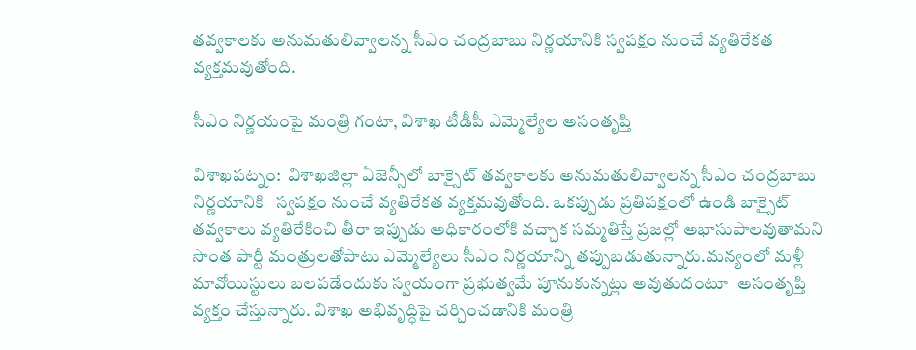తవ్వకాలకు అనుమతులివ్వాలన్న సీఎం చంద్రబాబు నిర్ణయానికి స్వపక్షం నుంచే వ్యతిరేకత వ్యక్తమవుతోంది.

సీఎం నిర్ణయంపై మంత్రి గంటా, విశాఖ టీడీపీ ఎమ్మెల్యేల అసంతృప్తి

విశాఖపట్నం:  విశాఖజిల్లా ఏజెన్సీలో బాక్సైట్ తవ్వకాలకు అనుమతులివ్వాలన్న సీఎం చంద్రబాబు నిర్ణయానికి   స్వపక్షం నుంచే వ్యతిరేకత వ్యక్తమవుతోంది. ఒకప్పుడు ప్రతిపక్షంలో ఉండి బాక్సైట్ తవ్వకాలు వ్యతిరేకించి తీరా ఇప్పుడు అధికారంలోకి వచ్చాక సమ్మతిస్తే ప్రజల్లో అభాసుపాలవుతామని సొంత పార్టీ మంత్రులతోపాటు ఎమ్మెల్యేలు సీఎం నిర్ణయాన్ని తప్పుబడుతున్నారు.మన్యంలో మళ్లీ మావోయిస్టులు బలపడేందుకు స్వయంగా ప్రభుత్వమే పూనుకున్నట్లు అవుతుదంటూ  అసంతృప్తి వ్యక్తం చేస్తున్నారు. విశాఖ అభివృద్ధిపై చర్చించడానికి మంత్రి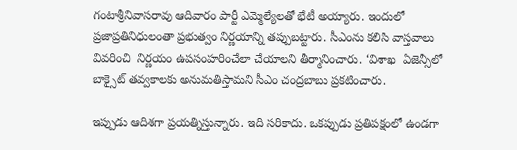గంటాశ్రీనివాసరావు ఆదివారం పార్టీ ఎమ్మెల్యేలతో భేటీ అయ్యారు. ఇందులో ప్రజాప్రతినిధులంతా ప్రభుత్వం నిర్ణయాన్ని తప్పుబట్టారు. సీఎంను కలిసి వాస్తవాలు వివరించి  నిర్ణయం ఉపసంహరించేలా చేయాలని తీర్మానించారు. ‘విశాఖ  ఏజెన్సీలో బాక్సైట్ తవ్వకాలకు అనుమతిస్తామని సీఎం చంద్రబాబు ప్రకటించారు.

ఇప్పుడు ఆదిశగా ప్రయత్నిస్తున్నారు. ఇది సరికాదు. ఒకప్పుడు ప్రతిపక్షంలో ఉండగా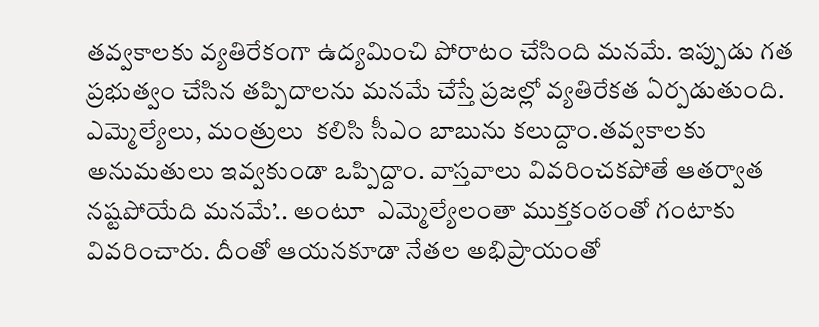తవ్వకాలకు వ్యతిరేకంగా ఉద్యమించి పోరాటం చేసింది మనమే. ఇప్పుడు గత ప్రభుత్వం చేసిన తప్పిదాలను మనమే చేస్తే ప్రజల్లో వ్యతిరేకత ఏర్పడుతుంది. ఎమ్మెల్యేలు, మంత్రులు  కలిసి సీఎం బాబును కలుద్దాం.తవ్వకాలకు అనుమతులు ఇవ్వకుండా ఒప్పిద్దాం. వాస్తవాలు వివరించకపోతే ఆతర్వాత నష్టపోయేది మనమే’.. అంటూ  ఎమ్మెల్యేలంతా ముక్తకంఠంతో గంటాకు వివరించారు. దీంతో ఆయనకూడా నేతల అభిప్రాయంతో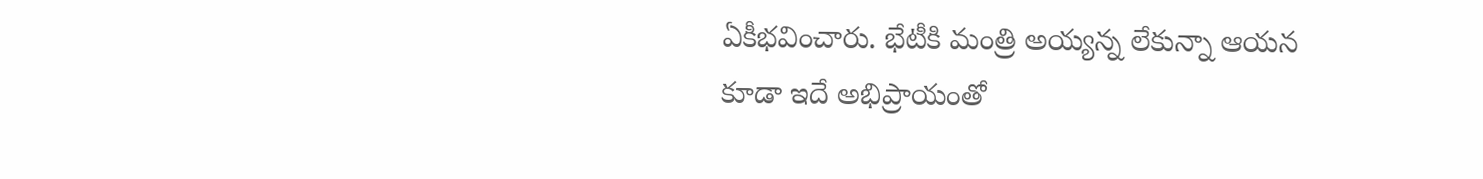ఏకీభవించారు. భేటీకి మంత్రి అయ్యన్న లేకున్నా ఆయన కూడా ఇదే అభిప్రాయంతో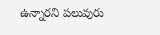ఉన్నారని పలువురు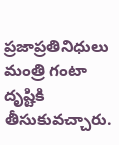ప్రజాప్రతినిధులు మంత్రి గంటా దృష్టికి తీసుకువచ్చారు.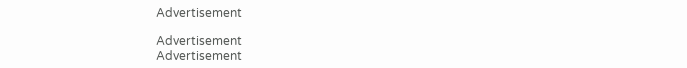Advertisement

Advertisement
Advertisement